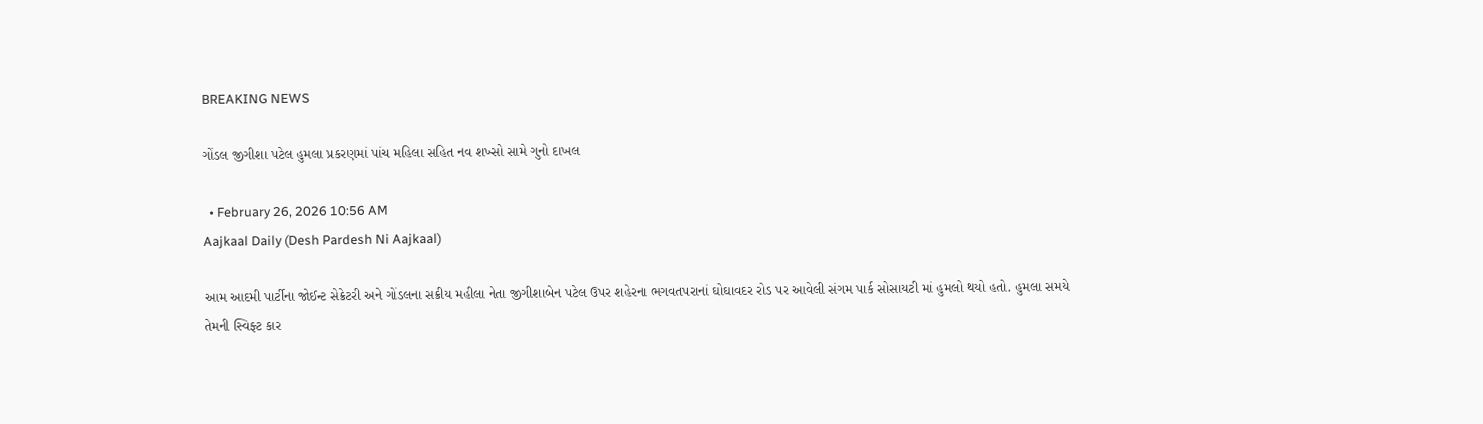BREAKING NEWS

ગોંડલ જીગીશા પટેલ હુમલા પ્રકરણમાં પાંચ મહિલા સહિત નવ શખ્સો સામે ગુનો દાખલ

  • February 26, 2026 10:56 AM
Aajkaal Daily (Desh Pardesh Ni Aajkaal)

આમ આદમી પાર્ટીના જોઈન્ટ સેક્રેટરી અને ગોંડલના સક્રીય મહીલા નેતા જીગીશાબેન પટેલ ઉપર શહેરના ભગવતપરાનાં ઘોઘાવદર રોડ પર આવેલી સંગમ પાર્ક સોસાયટી માં હુમલો થયો હતો. હુમલા સમયે તેમની સ્વિફ્ટ કાર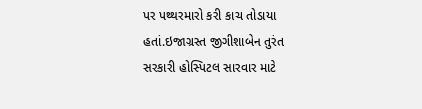પર પથ્થરમારો કરી કાચ તોડાયા હતાં.ઇજાગ્રસ્ત જીગીશાબેન તુરંત સરકારી હોસ્પિટલ સારવાર માટે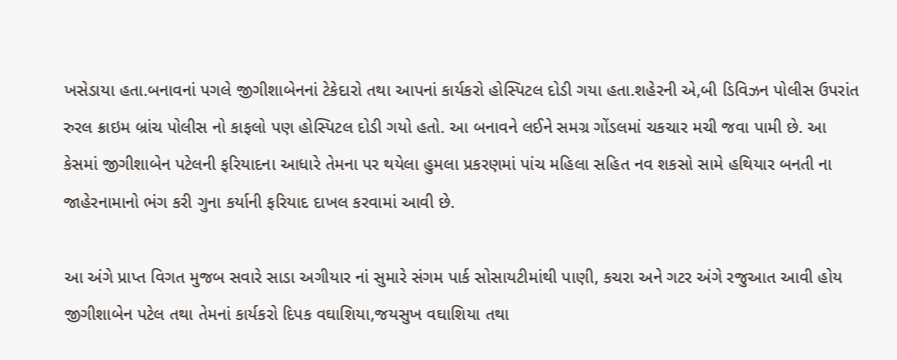ખસેડાયા હતા.બનાવનાં પગલે જીગીશાબેનનાં ટેકેદારો તથા આપનાં કાર્યકરો હોસ્પિટલ દોડી ગયા હતા.શહેરની એ,બી ડિવિઝન પોલીસ ઉપરાંત રુરલ ક્રાઇમ બ્રાંચ પોલીસ નો કાફલો પણ હોસ્પિટલ દોડી ગયો હતો. આ બનાવને લઈને સમગ્ર ગોંડલમાં ચકચાર મચી જવા પામી છે. આ કેસમાં જીગીશાબેન પટેલની ફરિયાદના આધારે તેમના પર થયેલા હુમલા પ્રકરણમાં પાંચ મહિલા સહિત નવ શકસો સામે હથિયાર બનતી ના જાહેરનામાનો ભંગ કરી ગુના કર્યાની ફરિયાદ દાખલ કરવામાં આવી છે.

આ અંગે પ્રાપ્ત વિગત મુજબ સવારે સાડા અગીયાર નાં સુમારે સંગમ પાર્ક સોસાયટીમાંથી પાણી, કચરા અને ગટર અંગે રજુઆત આવી હોય જીગીશાબેન પટેલ તથા તેમનાં કાર્યકરો દિપક વઘાશિયા,જયસુખ વઘાશિયા તથા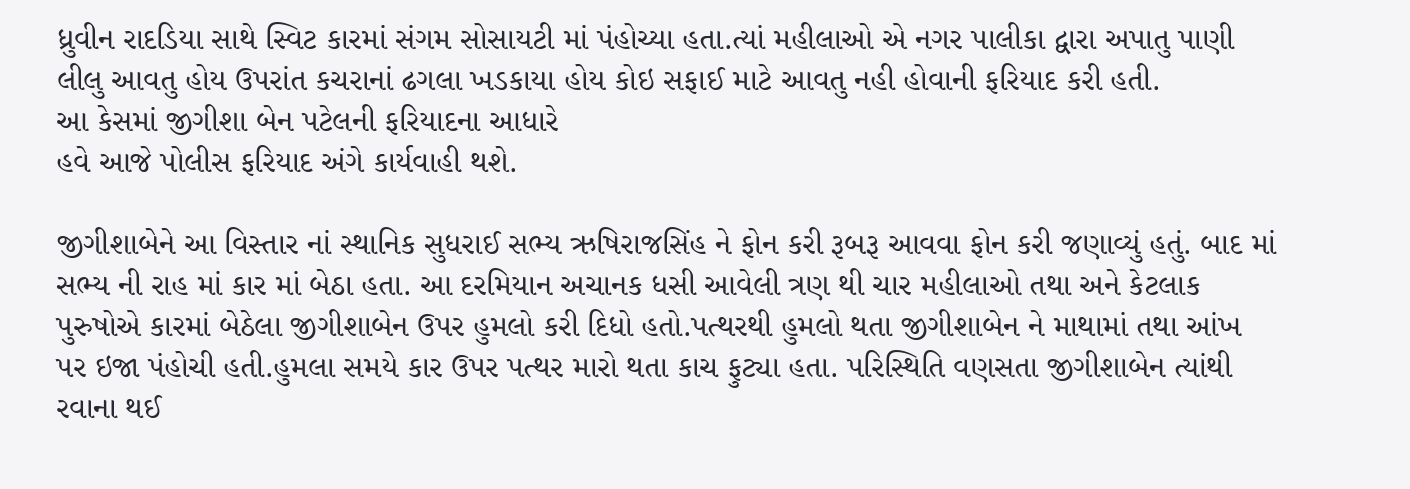ધ્રુવીન રાદડિયા સાથે સ્વિટ કારમાં સંગમ સોસાયટી માં પંહોચ્યા હતા.ત્યાં મહીલાઓ એ નગર પાલીકા દ્વારા અપાતુ પાણી લીલુ આવતુ હોય ઉપરાંત કચરાનાં ઢગલા ખડકાયા હોય કોઇ સફાઈ માટે આવતુ નહી હોવાની ફરિયાદ કરી હતી.
આ કેસમાં જીગીશા બેન પટેલની ફરિયાદના આધારે
હવે આજે પોલીસ ફરિયાદ અંગે કાર્યવાહી થશે.

જીગીશાબેને આ વિસ્તાર નાં સ્થાનિક સુધરાઈ સભ્ય ઋષિરાજસિંહ ને ફોન કરી રૂબરૂ આવવા ફોન કરી જણાવ્યું હતું. બાદ માં સભ્ય ની રાહ માં કાર માં બેઠા હતા. આ દરમિયાન અચાનક ધસી આવેલી ત્રણ થી ચાર મહીલાઓ તથા અને કેટલાક પુરુષોએ કારમાં બેઠેલા જીગીશાબેન ઉપર હુમલો કરી દિધો હતો.પત્થરથી હુમલો થતા જીગીશાબેન ને માથામાં તથા આંખ પર ઇજા પંહોચી હતી.હુમલા સમયે કાર ઉપર પત્થર મારો થતા કાચ ફુટ્યા હતા. પરિસ્થિતિ વણસતા જીગીશાબેન ત્યાંથી રવાના થઈ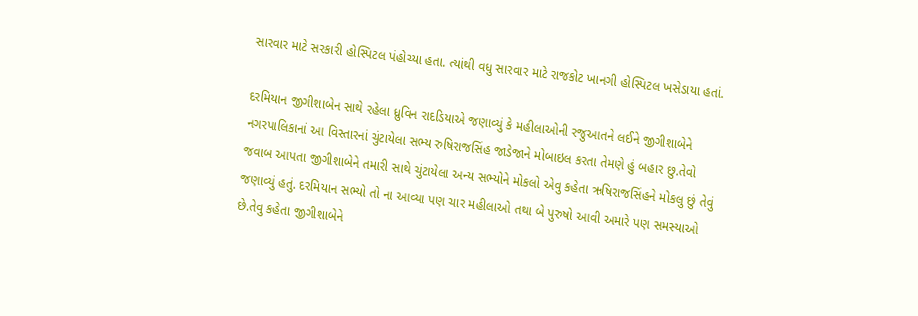સારવાર માટે સરકારી હોસ્પિટલ પંહોચ્યા હતા. ત્યાંથી વધુ સારવાર માટે રાજકોટ ખાનગી હોસ્પિટલ ખસેડાયા હતાં.

દરમિયાન જીગીશાબેન સાથે રહેલા ધ્રુવિન રાદડિયાએ જણાવ્યું કે મહીલાઓની રજુઆતને લઈને જીગીશાબેને નગરપાલિકાનાં આ વિસ્તારનાં ચુંટાયેલા સભ્ય રુષિરાજસિંહ જાડેજાને મોબાઇલ કરતા તેમણે હું બહાર છુ.તેવો જવાબ આપતા જીગીશાબેને તમારી સાથે ચુંટાયેલા અન્ય સભ્યોને મોકલો એવુ કહેતા ઋષિરાજસિંહને મોકલુ છું તેવું જણાવ્યું હતું. દરમિયાન સભ્યો તો ના આવ્યા પણ ચાર મહીલાઓ તથા બે પુરુષો આવી અમારે પણ સમસ્યાઓ છે.તેવુ કહેતા જીગીશાબેને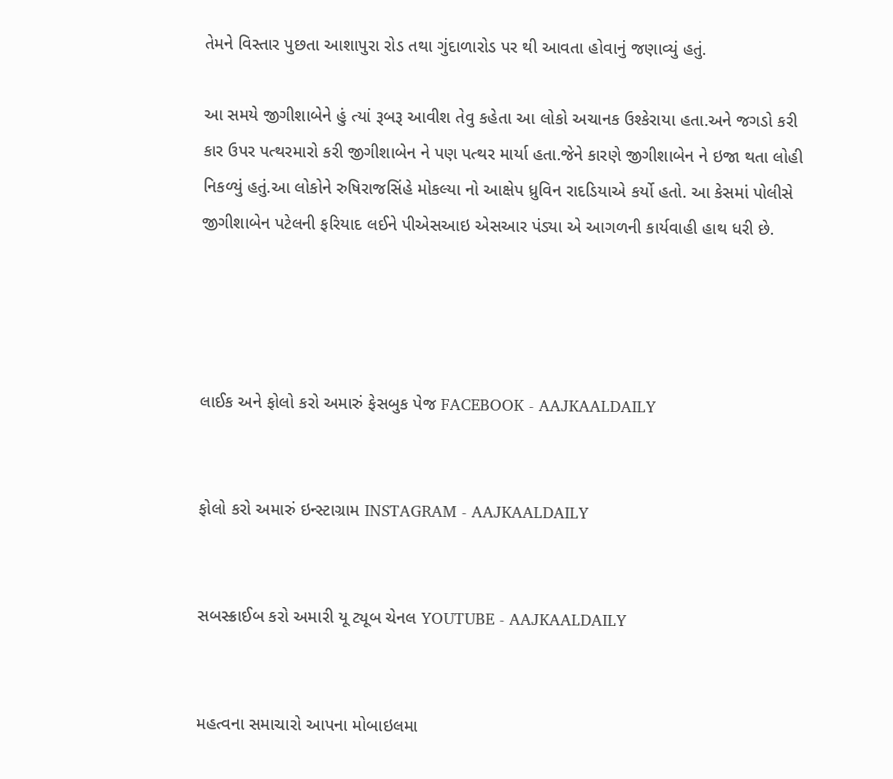તેમને વિસ્તાર પુછતા આશાપુરા રોડ તથા ગુંદાળારોડ પર થી આવતા હોવાનું જણાવ્યું હતું.

આ સમયે જીગીશાબેને હું ત્યાં રૂબરૂ આવીશ તેવુ કહેતા આ લોકો અચાનક ઉશ્કેરાયા હતા.અને જગડો કરી કાર ઉપર પત્થરમારો કરી જીગીશાબેન ને પણ પત્થર માર્યા હતા.જેને કારણે જીગીશાબેન ને ઇજા થતા લોહી નિકળ્યું હતું.આ લોકોને રુષિરાજસિંહે મોકલ્યા નો આક્ષેપ ધ્રુવિન રાદડિયાએ કર્યો હતો. આ કેસમાં પોલીસે જીગીશાબેન પટેલની ફરિયાદ લઈને પીએસઆઇ એસઆર પંડ્યા એ આગળની કાર્યવાહી હાથ ધરી છે.




લાઈક અને ફોલો કરો અમારું ફેસબુક પેજ FACEBOOK - AAJKAALDAILY


ફોલો કરો અમારું ઇન્સ્ટાગ્રામ INSTAGRAM - AAJKAALDAILY


સબસ્ક્રાઈબ કરો અમારી યૂ ટ્યૂબ ચેનલ YOUTUBE - AAJKAALDAILY


મહત્વના સમાચારો આપના મોબાઇલમા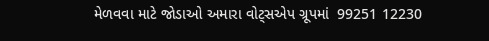મેળવવા માટે જોડાઓ અમારા વોટ્સએપ ગ્રૂપમાં  99251 12230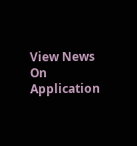View News On Application